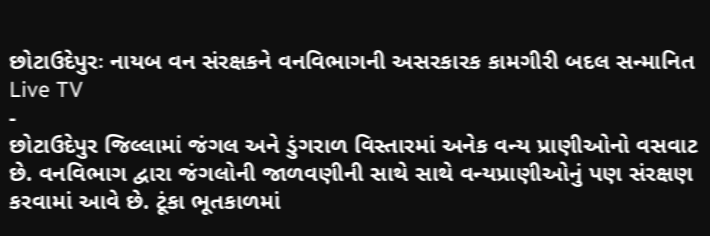છોટાઉદેપુરઃ નાયબ વન સંરક્ષકને વનવિભાગની અસરકારક કામગીરી બદલ સન્માનિત
Live TV
-
છોટાઉદેપુર જિલ્લામાં જંગલ અને ડુંગરાળ વિસ્તારમાં અનેક વન્ય પ્રાણીઓનો વસવાટ છે. વનવિભાગ દ્વારા જંગલોની જાળવણીની સાથે સાથે વન્યપ્રાણીઓનું પણ સંરક્ષણ કરવામાં આવે છે. ટૂંકા ભૂતકાળમાં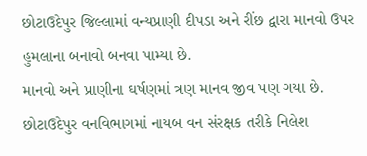છોટાઉદેપુર જિલ્લામાં વન્યપ્રાણી દીપડા અને રીંછ દ્વારા માનવો ઉપર હુમલાના બનાવો બનવા પામ્યા છે.
માનવો અને પ્રાણીના ઘર્ષણમાં ત્રણ માનવ જીવ પણ ગયા છે. છોટાઉદેપુર વનવિભાગમાં નાયબ વન સંરક્ષક તરીકે નિલેશ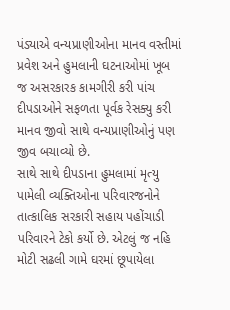પંડ્યાએ વન્યપ્રાણીઓના માનવ વસ્તીમાં પ્રવેશ અને હુમલાની ઘટનાઓમાં ખૂબ જ અસરકારક કામગીરી કરી પાંચ દીપડાઓને સફળતા પૂર્વક રેસક્યુ કરી માનવ જીવો સાથે વન્યપ્રાણીઓનું પણ જીવ બચાવ્યો છે.
સાથે સાથે દીપડાના હુમલામાં મૃત્યુ પામેલી વ્યક્તિઓના પરિવારજનોને તાત્કાલિક સરકારી સહાય પહોંચાડી પરિવારને ટેકો કર્યો છે. એટલું જ નહિ મોટી સઢલી ગામે ઘરમાં છૂપાયેલા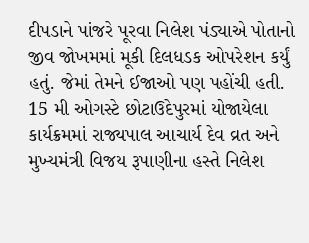દીપડાને પાંજરે પૂરવા નિલેશ પંડ્યાએ પોતાનો જીવ જોખમમાં મૂકી દિલધડક ઓપરેશન કર્યું હતું. જેમાં તેમને ઈજાઓ પણ પહોંચી હતી. 15 મી ઓગસ્ટે છોટાઉદેપુરમાં યોજાયેલા કાર્યક્રમમાં રાજ્યપાલ આચાર્ય દેવ વ્રત અને મુખ્યમંત્રી વિજય રૂપાણીના હસ્તે નિલેશ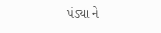પંડ્યા ને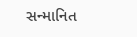સન્માનિત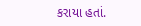કરાયા હતાં.